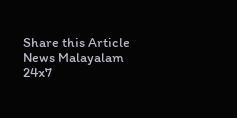Share this Article
News Malayalam 24x7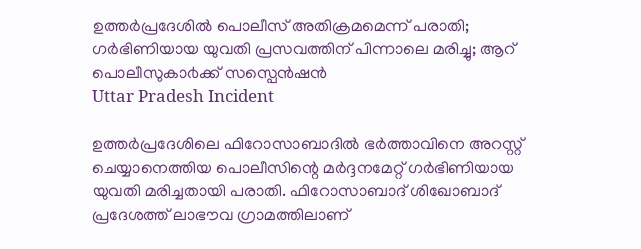ഉത്തർപ്രദേശിൽ പൊലീസ് അതിക്രമമെന്ന് പരാതി; ഗർഭിണിയായ യുവതി പ്രസവത്തിന് പിന്നാലെ മരിച്ചു; ആറ് പൊലീസുകാ൪ക്ക് സസ്പെൻഷൻ
Uttar Pradesh Incident

ഉത്തർപ്രദേശിലെ ഫിറോസാബാദിൽ ഭർത്താവിനെ അറസ്റ്റ് ചെയ്യാനെത്തിയ പൊലീസിന്റെ മർദ്ദനമേറ്റ് ഗർഭിണിയായ യുവതി മരിച്ചതായി പരാതി. ഫിറോസാബാദ് ശിഖോബാദ് പ്രദേശത്ത് ലാഭൗവ ഗ്രാമത്തിലാണ്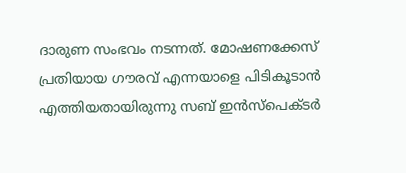ദാരുണ സംഭവം നടന്നത്. മോഷണക്കേസ് പ്രതിയായ ഗൗരവ് എന്നയാളെ പിടികൂടാൻ എത്തിയതായിരുന്നു സബ് ഇൻസ്പെക്ടർ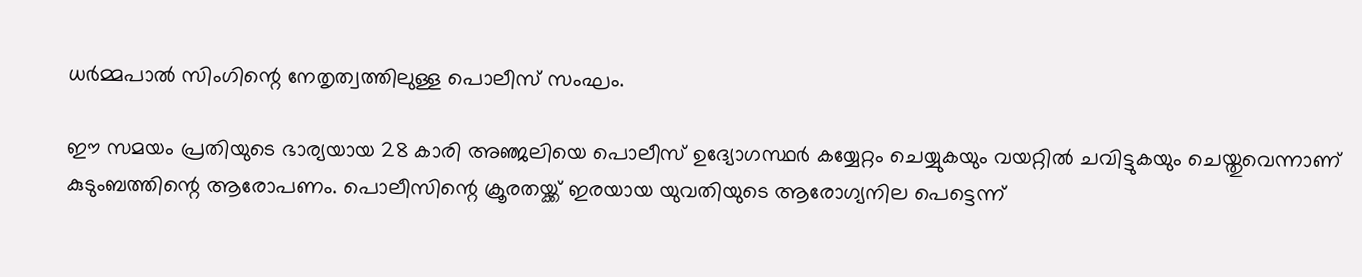ധർമ്മപാൽ സിംഗിന്റെ നേതൃത്വത്തിലുള്ള പൊലീസ് സംഘം.

ഈ സമയം പ്രതിയുടെ ഭാര്യയായ 28 കാരി അഞ്ജലിയെ പൊലീസ് ഉദ്യോഗസ്ഥർ കയ്യേറ്റം ചെയ്യുകയും വയറ്റിൽ ചവിട്ടുകയും ചെയ്തുവെന്നാണ് കുടുംബത്തിന്റെ ആരോപണം. പൊലീസിന്റെ ക്രൂരതയ്ക്ക് ഇരയായ യുവതിയുടെ ആരോഗ്യനില പെട്ടെന്ന്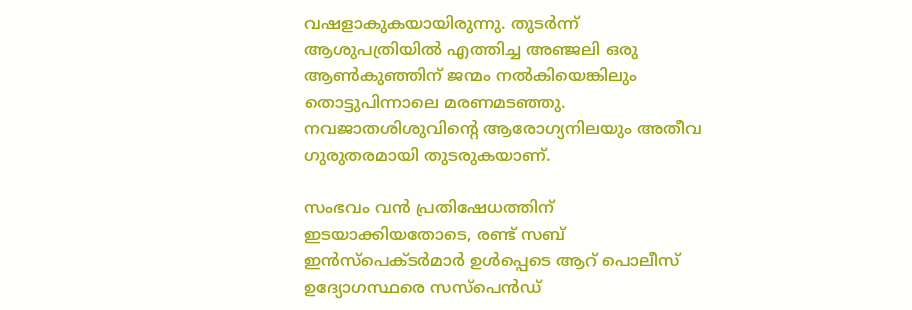വഷളാകുകയായിരുന്നു. തുടർന്ന് ആശുപത്രിയിൽ എത്തിച്ച അഞ്ജലി ഒരു ആൺകുഞ്ഞിന് ജന്മം നൽകിയെങ്കിലും തൊട്ടുപിന്നാലെ മരണമടഞ്ഞു. നവജാതശിശുവിന്റെ ആരോഗ്യനിലയും അതീവ ഗുരുതരമായി തുടരുകയാണ്.

സംഭവം വൻ പ്രതിഷേധത്തിന് ഇടയാക്കിയതോടെ, രണ്ട് സബ് ഇൻസ്പെക്ടർമാർ ഉൾപ്പെടെ ആറ് പൊലീസ് ഉദ്യോഗസ്ഥരെ സസ്പെൻഡ്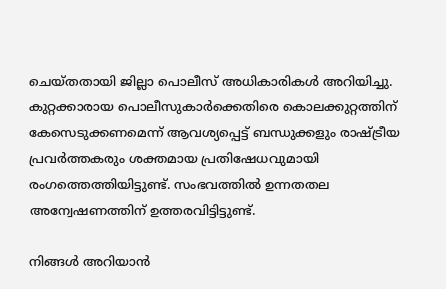ചെയ്തതായി ജില്ലാ പൊലീസ് അധികാരികൾ അറിയിച്ചു. കുറ്റക്കാരായ പൊലീസുകാർക്കെതിരെ കൊലക്കുറ്റത്തിന് കേസെടുക്കണമെന്ന് ആവശ്യപ്പെട്ട് ബന്ധുക്കളും രാഷ്ട്രീയ പ്രവർത്തകരും ശക്തമായ പ്രതിഷേധവുമായി രംഗത്തെത്തിയിട്ടുണ്ട്. സംഭവത്തിൽ ഉന്നതതല അന്വേഷണത്തിന് ഉത്തരവിട്ടിട്ടുണ്ട്.

നിങ്ങൾ അറിയാൻ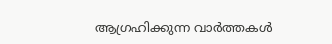ആഗ്രഹിക്കുന്ന വാർത്തകൾ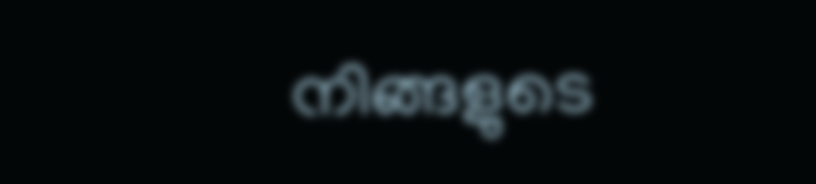നിങ്ങളുടെ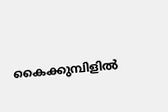കൈക്കുമ്പിളിൽ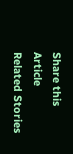Share this Article
Related Stories